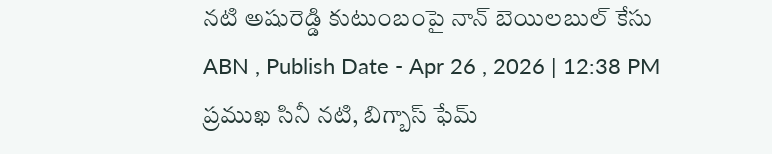నటి అషురెడ్డి కుటుంబంపై నాన్ బెయిలబుల్ కేసు
ABN , Publish Date - Apr 26 , 2026 | 12:38 PM
ప్రముఖ సినీ నటి, బిగ్బాస్ ఫేమ్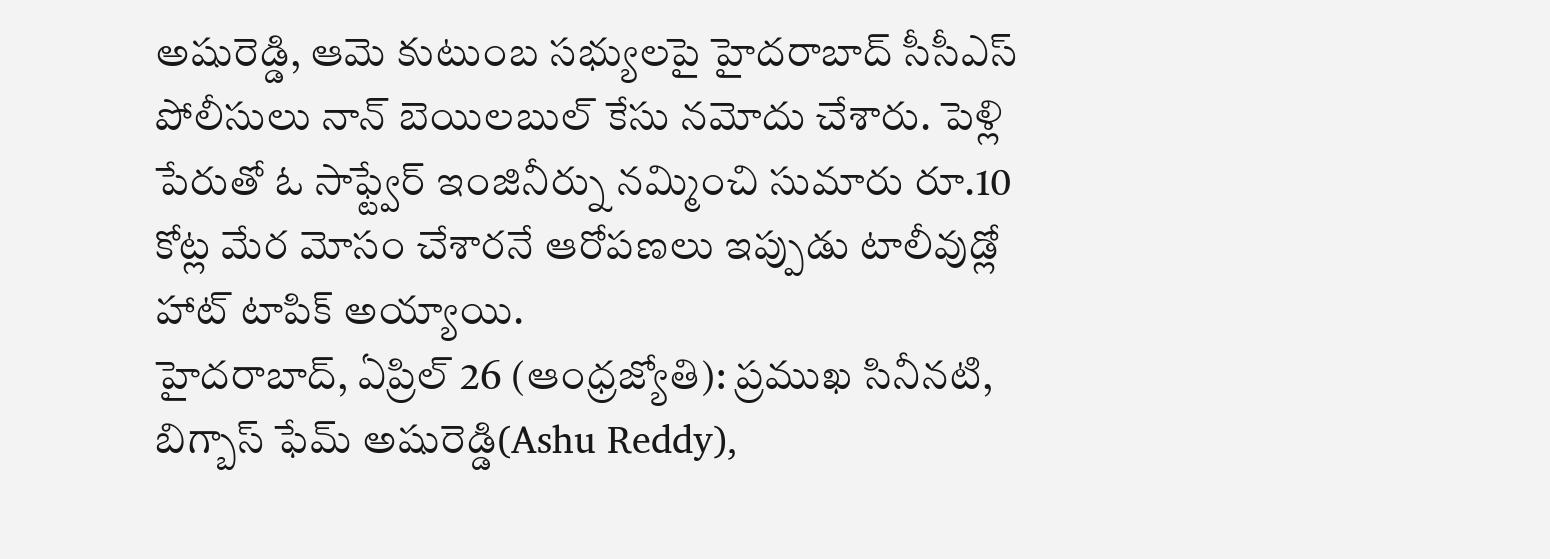అషురెడ్డి, ఆమె కుటుంబ సభ్యులపై హైదరాబాద్ సీసీఎస్ పోలీసులు నాన్ బెయిలబుల్ కేసు నమోదు చేశారు. పెళ్లి పేరుతో ఓ సాఫ్ట్వేర్ ఇంజినీర్ను నమ్మించి సుమారు రూ.10 కోట్ల మేర మోసం చేశారనే ఆరోపణలు ఇప్పుడు టాలీవుడ్లో హాట్ టాపిక్ అయ్యాయి.
హైదరాబాద్, ఏప్రిల్ 26 (ఆంధ్రజ్యోతి): ప్రముఖ సినీనటి, బిగ్బాస్ ఫేమ్ అషురెడ్డి(Ashu Reddy),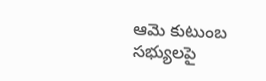ఆమె కుటుంబ సభ్యులపై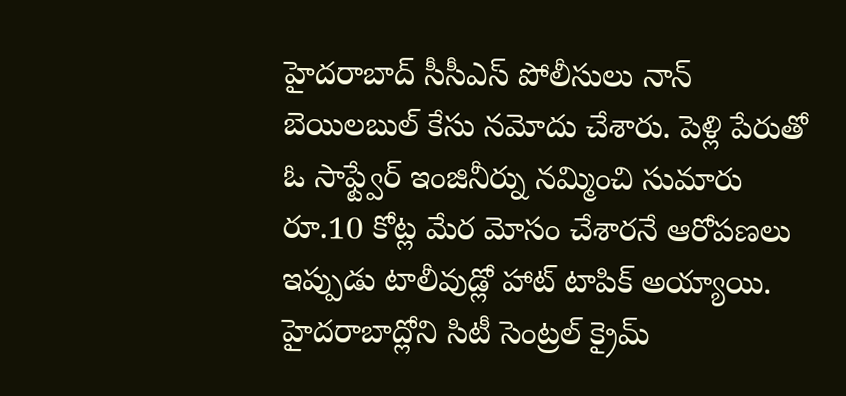హైదరాబాద్ సీసీఎస్ పోలీసులు నాన్ బెయిలబుల్ కేసు నమోదు చేశారు. పెళ్లి పేరుతో ఓ సాఫ్ట్వేర్ ఇంజినీర్ను నమ్మించి సుమారు రూ.10 కోట్ల మేర మోసం చేశారనే ఆరోపణలు ఇప్పుడు టాలీవుడ్లో హాట్ టాపిక్ అయ్యాయి. హైదరాబాద్లోని సిటీ సెంట్రల్ క్రైమ్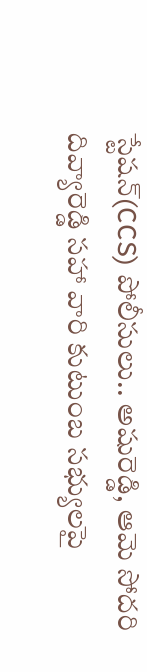స్టేషన్(CCS) పోలీసులు.. అషురెడ్డి, ఆమె సోదరి దివ్యారెడ్డి సహా వారి కుటుంబ సభ్యులపై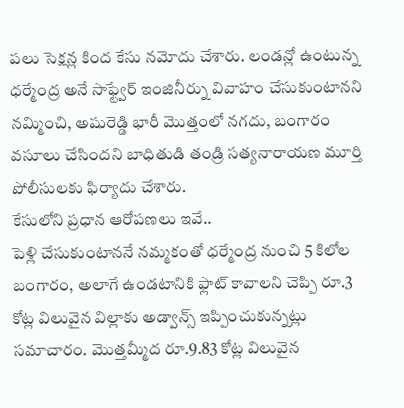పలు సెక్షన్ల కింద కేసు నమోదు చేశారు. లండన్లో ఉంటున్న ధర్మేంద్ర అనే సాఫ్ట్వేర్ ఇంజినీర్ను వివాహం చేసుకుంటానని నమ్మించి, అషురెడ్డి భారీ మొత్తంలో నగదు, బంగారం వసూలు చేసిందని బాధితుడి తండ్రి సత్యనారాయణ మూర్తి పోలీసులకు ఫిర్యాదు చేశారు.
కేసులోని ప్రధాన ఆరోపణలు ఇవే..
పెళ్లి చేసుకుంటాననే నమ్మకంతో ధర్మేంద్ర నుంచి 5 కిలోల బంగారం, అలాగే ఉండటానికి ఫ్లాట్ కావాలని చెప్పి రూ.3 కోట్ల విలువైన విల్లాకు అడ్వాన్స్ ఇప్పించుకున్నట్లు సమాచారం. మొత్తమ్మీద రూ.9.83 కోట్ల విలువైన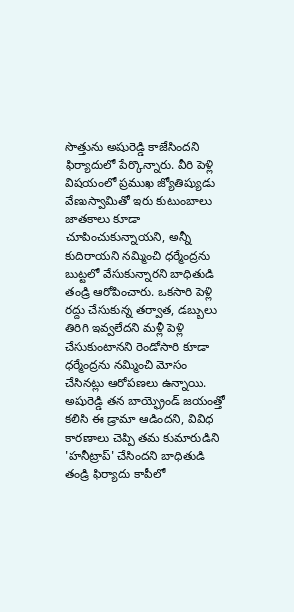సొత్తును అషురెడ్డి కాజేసిందని ఫిర్యాదులో పేర్కొన్నారు. వీరి పెళ్లి విషయంలో ప్రముఖ జ్యోతిష్యుడు వేణుస్వామితో ఇరు కుటుంబాలు జాతకాలు కూడా చూపించుకున్నాయని, అన్నీ కుదిరాయని నమ్మించి ధర్మేంద్రను బుట్టలో వేసుకున్నారని బాధితుడి తండ్రి ఆరోపించారు. ఒకసారి పెళ్లి రద్దు చేసుకున్న తర్వాత, డబ్బులు తిరిగి ఇవ్వలేదని మళ్లీ పెళ్లి చేసుకుంటానని రెండోసారి కూడా ధర్మేంద్రను నమ్మించి మోసం చేసినట్లు ఆరోపణలు ఉన్నాయి. అషురెడ్డి తన బాయ్ఫ్రెండ్ జయంత్తో కలిసి ఈ డ్రామా ఆడిందని, వివిధ కారణాలు చెప్పి తమ కుమారుడిని 'హనీట్రాప్' చేసిందని బాధితుడి తండ్రి ఫిర్యాదు కాపీలో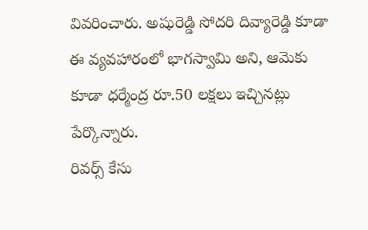వివరించారు. అషురెడ్డి సోదరి దివ్యారెడ్డి కూడా ఈ వ్యవహారంలో భాగస్వామి అని, ఆమెకు కూడా ధర్మేంద్ర రూ.50 లక్షలు ఇచ్చినట్లు పేర్కొన్నారు.
రివర్స్ కేసు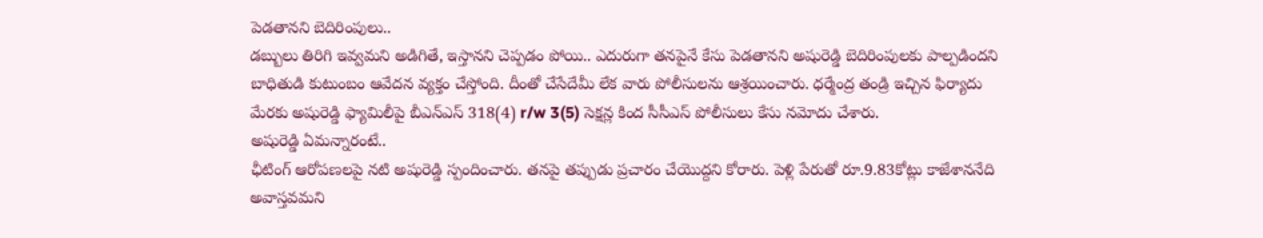పెడతానని బెదిరింపులు..
డబ్బులు తిరిగి ఇవ్వమని అడిగితే, ఇస్తానని చెప్పడం పోయి.. ఎదురుగా తనపైనే కేసు పెడతానని అషురెడ్డి బెదిరింపులకు పాల్పడిందని బాధితుడి కుటుంబం ఆవేదన వ్యక్తం చేస్తోంది. దీంతో చేసేదేమీ లేక వారు పోలీసులను ఆశ్రయించారు. ధర్మేంద్ర తండ్రి ఇచ్చిన ఫిర్యాదు మేరకు అషురెడ్డి ఫ్యామిలీపై బీఎన్ఎస్ 318(4) r/w 3(5) సెక్షన్ల కింద సీసీఎస్ పోలీసులు కేసు నమోదు చేశారు.
అషురెడ్డి ఏమన్నారంటే..
ఛీటింగ్ ఆరోపణలపై నటి అషురెడ్డి స్పందించారు. తనపై తప్పుడు ప్రచారం చేయొద్దని కోరారు. పెళ్లి పేరుతో రూ.9.83కోట్లు కాజేశాననేది అవాస్తవమని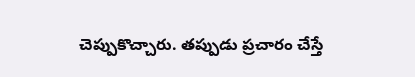చెప్పుకొచ్చారు. తప్పుడు ప్రచారం చేస్తే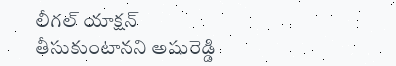లీగల్ యాక్షన్ తీసుకుంటానని అషురెడ్డి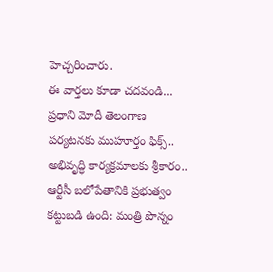హెచ్చరించారు.
ఈ వార్తలు కూడా చదవండి...
ప్రధాని మోదీ తెలంగాణ పర్యటనకు ముహూర్తం ఫిక్స్.. అభివృద్ధి కార్యక్రమాలకు శ్రీకారం..
ఆర్టీసీ బలోపేతానికి ప్రభుత్వం కట్టుబడి ఉంది: మంత్రి పొన్నం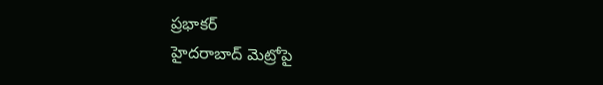ప్రభాకర్
హైదరాబాద్ మెట్రోపై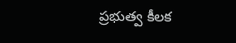ప్రభుత్వ కీలక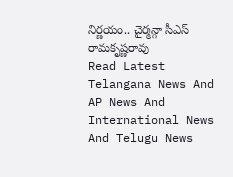నిర్ణయం.. చైర్మన్గా సీఎస్ రామకృష్ణరావు
Read Latest Telangana News And AP News And International News And Telugu News